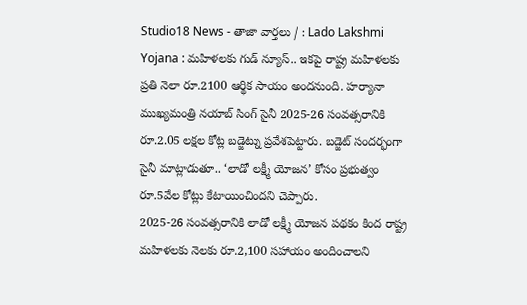Studio18 News - తాజా వార్తలు / : Lado Lakshmi Yojana : మహిళలకు గుడ్ న్యూస్.. ఇకపై రాష్ట్ర మహిళలకు ప్రతి నెలా రూ.2100 ఆర్థిక సాయం అందనుంది. హర్యానా ముఖ్యమంత్రి నయాబ్ సింగ్ సైనీ 2025-26 సంవత్సరానికి రూ.2.05 లక్షల కోట్ల బడ్జెట్ను ప్రవేశపెట్టారు. బడ్జెట్ సందర్భంగా సైనీ మాట్లాడుతూ.. ‘లాడో లక్ష్మీ యోజన’ కోసం ప్రభుత్వం రూ.5వేల కోట్లు కేటాయించిందని చెప్పారు.
2025-26 సంవత్సరానికి లాడో లక్ష్మీ యోజన పథకం కింద రాష్ట్ర మహిళలకు నెలకు రూ.2,100 సహాయం అందించాలని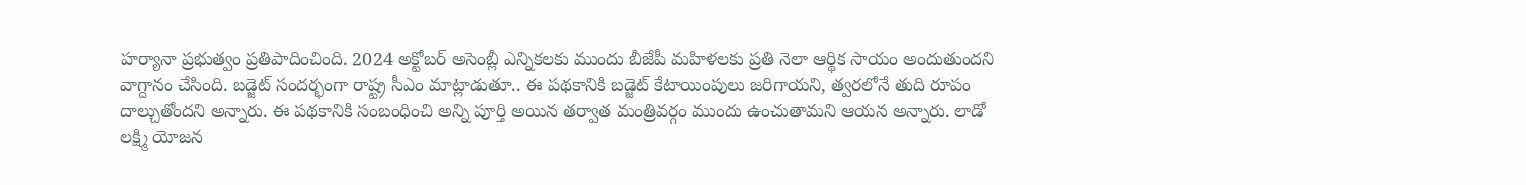హర్యానా ప్రభుత్వం ప్రతిపాదించింది. 2024 అక్టోబర్ అసెంబ్లీ ఎన్నికలకు ముందు బీజేపీ మహిళలకు ప్రతి నెలా ఆర్థిక సాయం అందుతుందని వాగ్దానం చేసింది. బడ్జెట్ సందర్భంగా రాష్ట్ర సీఎం మాట్లాడుతూ.. ఈ పథకానికి బడ్జెట్ కేటాయింపులు జరిగాయని, త్వరలోనే తుది రూపం దాల్చుతోందని అన్నారు. ఈ పథకానికి సంబంధించి అన్ని పూర్తి అయిన తర్వాత మంత్రివర్గం ముందు ఉంచుతామని ఆయన అన్నారు. లాడో లక్ష్మి యోజన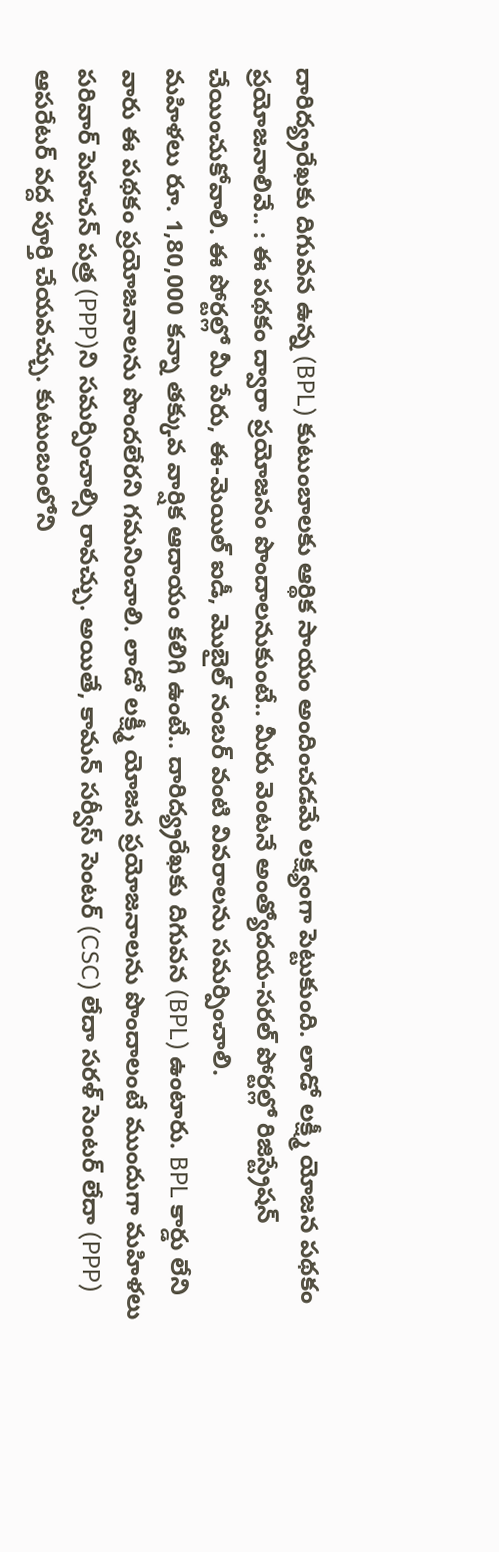దారిద్య్రరేఖకు దిగువన ఉన్న (BPL) కుటుంబాలకు ఆర్థిక సాయం అందించడమే లక్ష్యంగా పెట్టుకుంది. లాడో లక్ష్మీ యోజన పథకం ప్రయోజనాలివే.. : ఈ పథకం ద్వారా ప్రయోజనం పొందాలనుకుంటే.. మీరు వెంటనే అంత్యోదయ-సరల్ పోర్టల్లో రిజిస్ట్రేషన్ చేయించుకోవాలి. ఈ పోర్టల్లో మీ పేరు, ఈ-మెయిల్ ఐడీ, మొబైల్ నంబర్ వంటి వివరాలను సమర్పించాలి.
మహిళలు రూ. 1,80,000 కన్నా తక్కువ వార్షిక ఆదాయం కలిగి ఉంటే.. దారిద్య్రరేఖకు దిగువన (BPL) ఉంటారు. BPL కార్డు లేని వారు ఈ పథకం ప్రయోజనాలను పొందలేరని గమనించాలి. లాడో లక్ష్మీ యోజన ప్రయోజనాలను పొందాలంటే ముందుగా మహిళలు పరివార్ పెహచన్ పత్ర (PPP)ని సమర్పించాల్సి రావచ్చు. అయితే, కామన్ సర్వీస్ సెంటర్ (CSC) లేదా సరళ్ సెంటర్ లేదా (PPP) ఆపరేటర్ వద్ద పూర్తి చేయవచ్చు. కుటుంబంలోని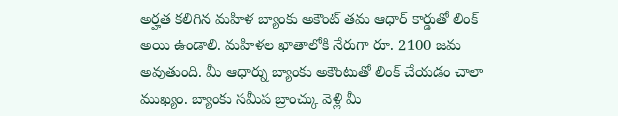అర్హత కలిగిన మహిళ బ్యాంకు అకౌంట్ తమ ఆధార్ కార్డుతో లింక్ అయి ఉండాలి. మహిళల ఖాతాలోకి నేరుగా రూ. 2100 జమ అవుతుంది. మీ ఆధార్ను బ్యాంకు అకౌంటుతో లింక్ చేయడం చాలా ముఖ్యం. బ్యాంకు సమీప బ్రాంచ్కు వెళ్లి మీ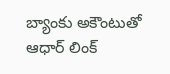బ్యాంకు అకౌంటుతో ఆధార్ లింక్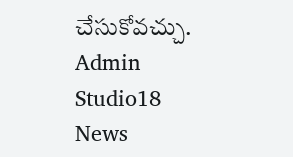చేసుకోవచ్చు.
Admin
Studio18 News